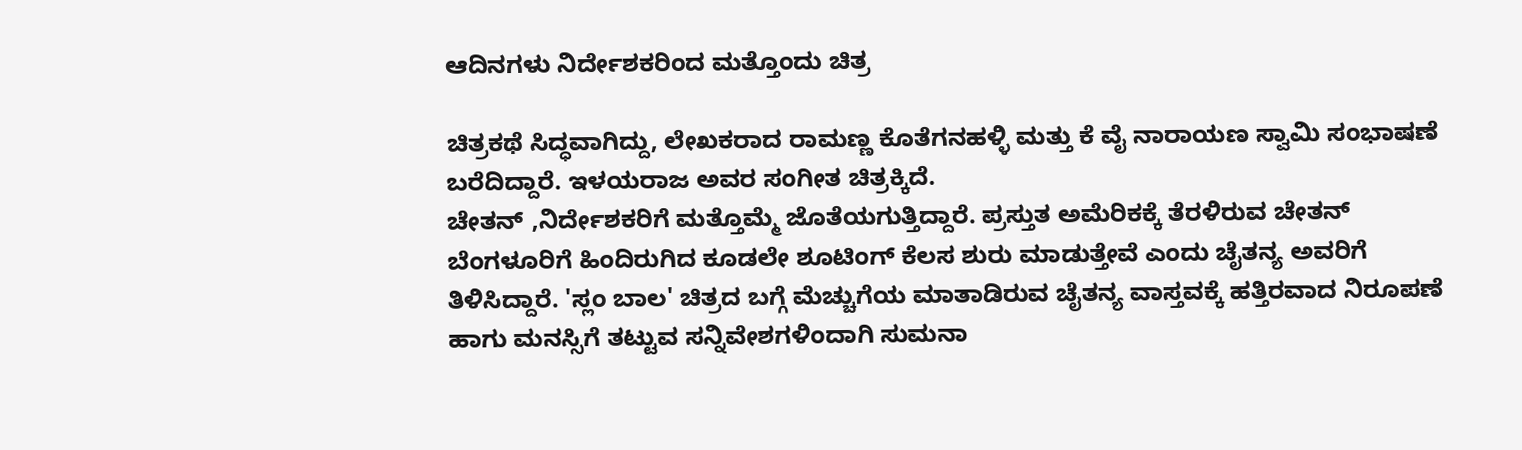ಆದಿನಗಳು ನಿರ್ದೇಶಕರಿಂದ ಮತ್ತೊಂದು ಚಿತ್ರ

ಚಿತ್ರಕಥೆ ಸಿದ್ಧವಾಗಿದ್ದು, ಲೇಖಕರಾದ ರಾಮಣ್ಣ ಕೊತೆಗನಹಳ್ಳಿ ಮತ್ತು ಕೆ ವೈ ನಾರಾಯಣ ಸ್ವಾಮಿ ಸಂಭಾಷಣೆ ಬರೆದಿದ್ದಾರೆ. ಇಳಯರಾಜ ಅವರ ಸಂಗೀತ ಚಿತ್ರಕ್ಕಿದೆ.
ಚೇತನ್ ,ನಿರ್ದೇಶಕರಿಗೆ ಮತ್ತೊಮ್ಮೆ ಜೊತೆಯಗುತ್ತಿದ್ದಾರೆ. ಪ್ರಸ್ತುತ ಅಮೆರಿಕಕ್ಕೆ ತೆರಳಿರುವ ಚೇತನ್ ಬೆಂಗಳೂರಿಗೆ ಹಿಂದಿರುಗಿದ ಕೂಡಲೇ ಶೂಟಿಂಗ್ ಕೆಲಸ ಶುರು ಮಾಡುತ್ತೇವೆ ಎಂದು ಚೈತನ್ಯ ಅವರಿಗೆ ತಿಳಿಸಿದ್ದಾರೆ. 'ಸ್ಲಂ ಬಾಲ' ಚಿತ್ರದ ಬಗ್ಗೆ ಮೆಚ್ಚುಗೆಯ ಮಾತಾಡಿರುವ ಚೈತನ್ಯ ವಾಸ್ತವಕ್ಕೆ ಹತ್ತಿರವಾದ ನಿರೂಪಣೆ ಹಾಗು ಮನಸ್ಸಿಗೆ ತಟ್ಟುವ ಸನ್ನಿವೇಶಗಳಿಂದಾಗಿ ಸುಮನಾ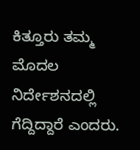ಕಿತ್ತೂರು ತಮ್ಮ ಮೊದಲ ನಿರ್ದೇಶನದಲ್ಲಿ ಗೆದ್ದಿದ್ದಾರೆ ಎಂದರು.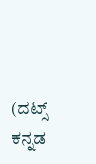(ದಟ್ಸ್ ಕನ್ನಡ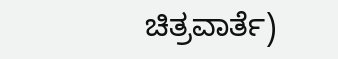ಚಿತ್ರವಾರ್ತೆ)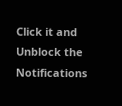Click it and Unblock the Notifications